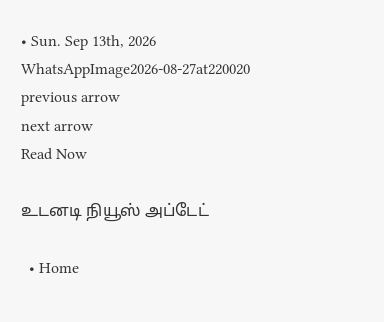• Sun. Sep 13th, 2026
WhatsAppImage2026-08-27at220020
previous arrow
next arrow
Read Now

உடனடி நியூஸ் அப்டேட்

  • Home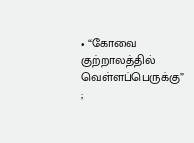• “கோவை குற்றாலத்தில் வெள்ளப்பெருக்கு” ;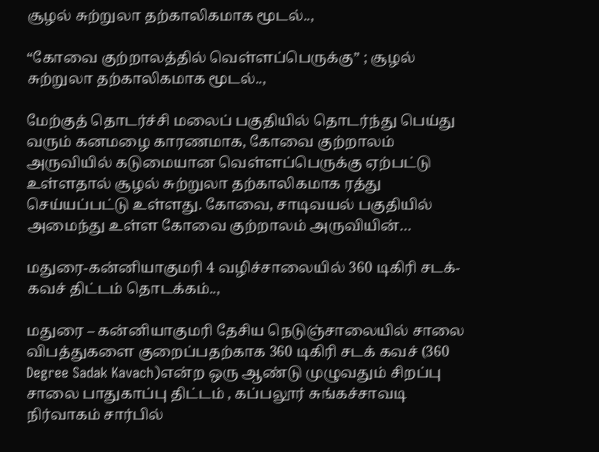சூழல் சுற்றுலா தற்காலிகமாக மூடல்..,

“கோவை குற்றாலத்தில் வெள்ளப்பெருக்கு” ; சூழல் சுற்றுலா தற்காலிகமாக மூடல்..,

மேற்குத் தொடர்ச்சி மலைப் பகுதியில் தொடர்ந்து பெய்து வரும் கனமழை காரணமாக, கோவை குற்றாலம் அருவியில் கடுமையான வெள்ளப்பெருக்கு ஏற்பட்டு உள்ளதால் சூழல் சுற்றுலா தற்காலிகமாக ரத்து செய்யப்பட்டு உள்ளது. கோவை, சாடிவயல் பகுதியில் அமைந்து உள்ள கோவை குற்றாலம் அருவியின்…

மதுரை-கன்னியாகுமரி 4 வழிச்சாலையில் 360 டிகிரி சடக்- கவச் திட்டம் தொடக்கம்..,

மதுரை – கன்னியாகுமரி தேசிய நெடுஞ்சாலையில் சாலை விபத்துகளை குறைப்பதற்காக 360 டிகிரி சடக் கவச் (360 Degree Sadak Kavach)என்ற ஒரு ஆண்டு முழுவதும் சிறப்பு சாலை பாதுகாப்பு திட்டம் , கப்பலூர் சுங்கச்சாவடி நிர்வாகம் சார்பில்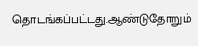தொடங்கப்பட்டது.ஆண்டுதோறும்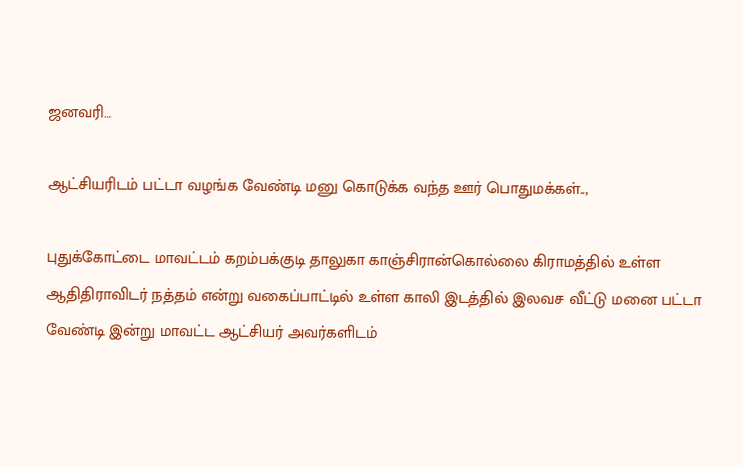ஜனவரி…

ஆட்சியரிடம் பட்டா வழங்க வேண்டி மனு கொடுக்க வந்த ஊர் பொதுமக்கள்..,

புதுக்கோட்டை மாவட்டம் கறம்பக்குடி தாலுகா காஞ்சிரான்கொல்லை கிராமத்தில் உள்ள ஆதிதிராவிடர் நத்தம் என்று வகைப்பாட்டில் உள்ள காலி இடத்தில் இலவச வீட்டு மனை பட்டா வேண்டி இன்று மாவட்ட ஆட்சியர் அவர்களிடம்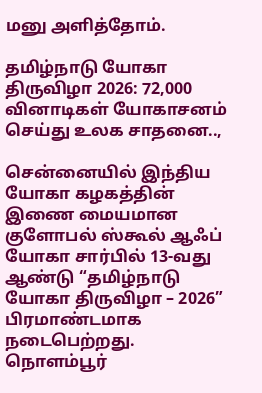மனு அளித்தோம்.

தமிழ்நாடு யோகா திருவிழா 2026: 72,000 வினாடிகள் யோகாசனம் செய்து உலக சாதனை..,

சென்னையில் இந்திய யோகா கழகத்தின் இணை மையமான குளோபல் ஸ்கூல் ஆஃப் யோகா சார்பில் 13-வது ஆண்டு “தமிழ்நாடு யோகா திருவிழா – 2026” பிரமாண்டமாக நடைபெற்றது. நொளம்பூர்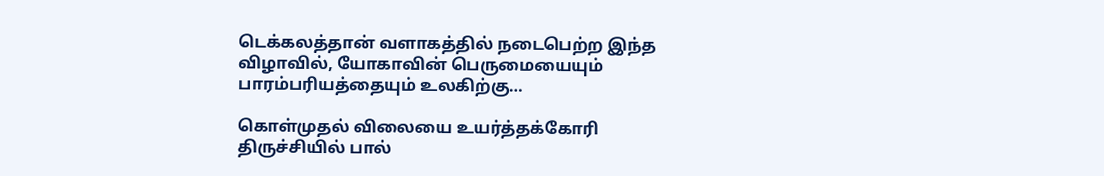டெக்கலத்தான் வளாகத்தில் நடைபெற்ற இந்த விழாவில், யோகாவின் பெருமையையும் பாரம்பரியத்தையும் உலகிற்கு…

கொள்முதல் விலையை உயர்த்தக்கோரி திருச்சியில் பால்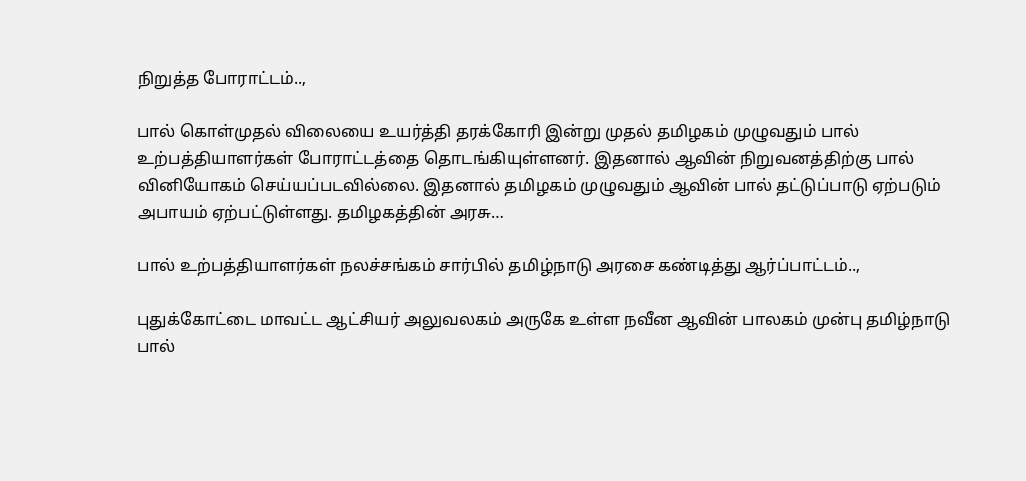நிறுத்த போராட்டம்..,

பால் கொள்முதல் விலையை உயர்த்தி தரக்கோரி இன்று முதல் தமிழகம் முழுவதும் பால் உற்பத்தியாளர்கள் போராட்டத்தை தொடங்கியுள்ளனர். இதனால் ஆவின் நிறுவனத்திற்கு பால் வினியோகம் செய்யப்படவில்லை. இதனால் தமிழகம் முழுவதும் ஆவின் பால் தட்டுப்பாடு ஏற்படும் அபாயம் ஏற்பட்டுள்ளது. தமிழகத்தின் அரசு…

பால் உற்பத்தியாளர்கள் நலச்சங்கம் சார்பில் தமிழ்நாடு அரசை கண்டித்து ஆர்ப்பாட்டம்..,

புதுக்கோட்டை மாவட்ட ஆட்சியர் அலுவலகம் அருகே உள்ள நவீன ஆவின் பாலகம் முன்பு தமிழ்நாடு பால்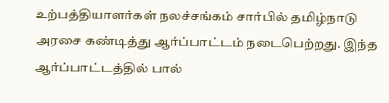உற்பத்தியாளர்கள் நலச்சங்கம் சார்பில் தமிழ்நாடு அரசை கண்டித்து ஆர்ப்பாட்டம் நடைபெற்றது. இந்த ஆர்ப்பாட்டத்தில் பால்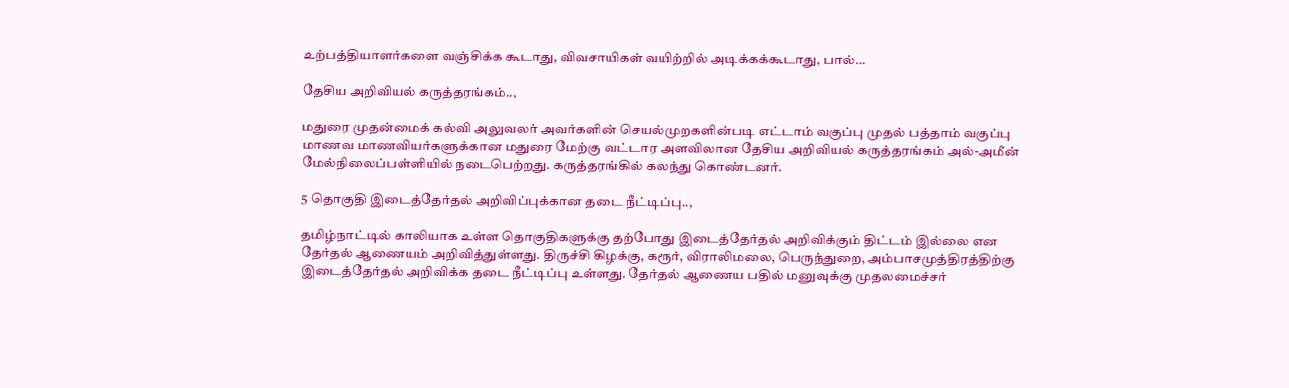உற்பத்தியாளர்களை வஞ்சிக்க கூடாது, விவசாயிகள் வயிற்றில் அடிக்கக்கூடாது, பால்…

தேசிய அறிவியல் கருத்தரங்கம்..,

மதுரை முதன்மைக் கல்வி அலுவலர் அவர்களின் செயல்முறகளின்படி எட்டாம் வகுப்பு முதல் பத்தாம் வகுப்பு மாணவ மாணவியர்களுக்கான மதுரை மேற்கு வட்டார அளவிலான தேசிய அறிவியல் கருத்தரங்கம் அல்-அமீன் மேல்நிலைப்பள்ளியில் நடைபெற்றது. கருத்தரங்கில் கலந்து கொண்டனர்.

5 தொகுதி இடைத்தேர்தல் அறிவிப்புக்கான தடை நீட்டிப்பு..,

தமிழ்நாட்டில் காலியாக உள்ள தொகுதிகளுக்கு தற்போது இடைத்தேர்தல் அறிவிக்கும் திட்டம் இல்லை என தேர்தல் ஆணையம் அறிவித்துள்ளது. திருச்சி கிழக்கு, கரூர், விராலிமலை, பெருந்துறை, அம்பாசமுத்திரத்திற்கு இடைத்தேர்தல் அறிவிக்க தடை நீட்டிப்பு உள்ளது. தேர்தல் ஆணைய பதில் மனுவுக்கு முதலமைச்சர்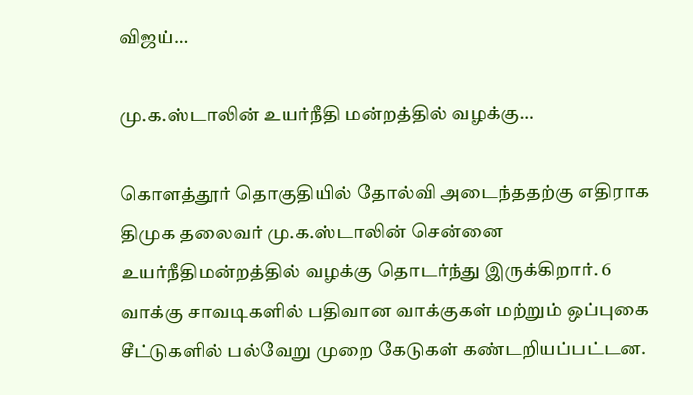விஜய்…

மு.க.ஸ்டாலின் உயர்நீதி மன்றத்தில் வழக்கு…

கொளத்தூர் தொகுதியில் தோல்வி அடைந்ததற்கு எதிராக திமுக தலைவர் மு.க.ஸ்டாலின் சென்னை உயர்நீதிமன்றத்தில் வழக்கு தொடர்ந்து இருக்கிறார். 6 வாக்கு சாவடிகளில் பதிவான வாக்குகள் மற்றும் ஒப்புகை சீட்டுகளில் பல்வேறு முறை கேடுகள் கண்டறியப்பட்டன.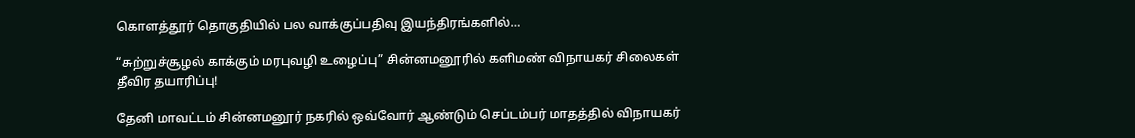கொளத்தூர் தொகுதியில் பல வாக்குப்பதிவு இயந்திரங்களில்…

“சுற்றுச்சூழல் காக்கும் மரபுவழி உழைப்பு” சின்னமனூரில் களிமண் விநாயகர் சிலைகள் தீவிர தயாரிப்பு!

தேனி மாவட்டம் சின்னமனூர் நகரில் ஒவ்வோர் ஆண்டும் செப்டம்பர் மாதத்தில் விநாயகர்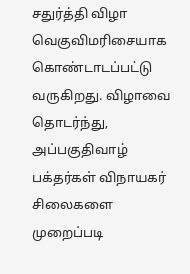சதுர்த்தி விழா வெகுவிமரிசையாக கொண்டாடப்பட்டு வருகிறது. விழாவை தொடர்ந்து, அப்பகுதிவாழ் பக்தர்கள் விநாயகர் சிலைகளை முறைப்படி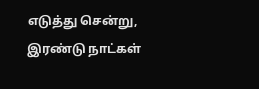எடுத்து சென்று, இரண்டு நாட்கள்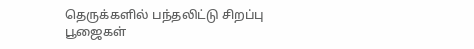தெருக்களில் பந்தலிட்டு சிறப்பு பூஜைகள்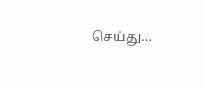செய்து…